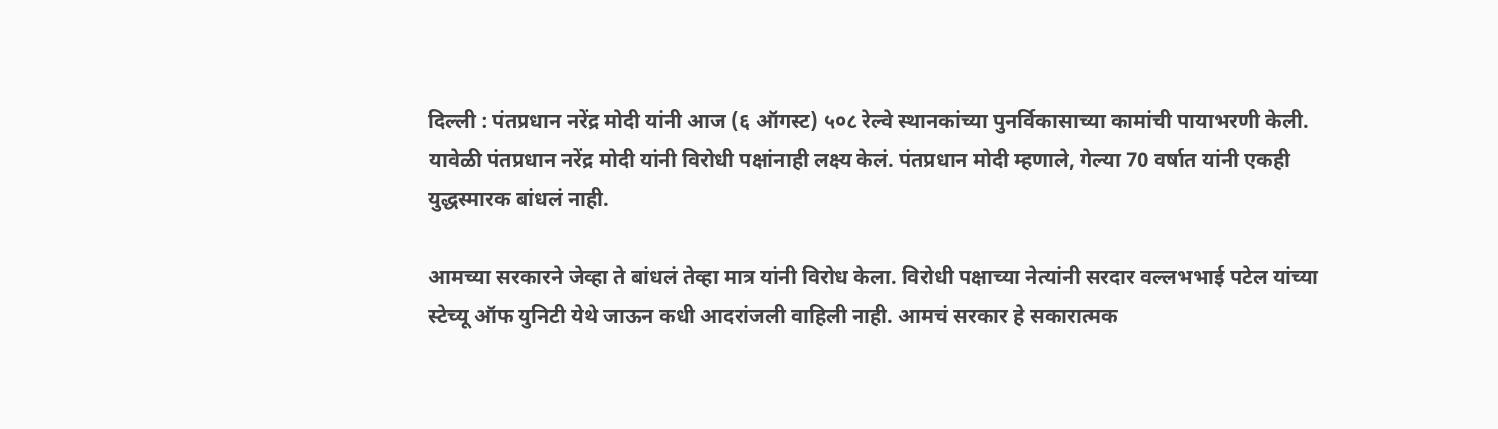दिल्ली : पंतप्रधान नरेंद्र मोदी यांनी आज (६ ऑगस्ट) ५०८ रेल्वे स्थानकांच्या पुनर्विकासाच्या कामांची पायाभरणी केली. यावेळी पंतप्रधान नरेंद्र मोदी यांनी विरोधी पक्षांनाही लक्ष्य केलं. पंतप्रधान मोदी म्हणाले, गेल्या 70 वर्षात यांनी एकही युद्धस्मारक बांधलं नाही.

आमच्या सरकारने जेव्हा ते बांधलं तेव्हा मात्र यांनी विरोध केला. विरोधी पक्षाच्या नेत्यांनी सरदार वल्लभभाई पटेल यांच्या स्टेच्यू ऑफ युनिटी येथे जाऊन कधी आदरांजली वाहिली नाही. आमचं सरकार हे सकारात्मक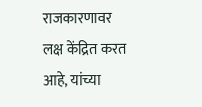राजकारणावर लक्ष केंद्रित करत आहे, यांच्या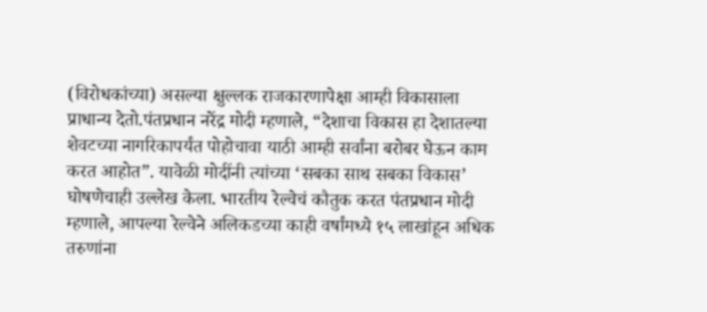(विरोधकांच्या) असल्या क्षुल्लक राजकारणापेक्षा आम्ही विकासाला प्राधान्य देतो.पंतप्रधान नरेंद्र मोदी म्हणाले, “देशाचा विकास हा देशातल्या शेवटच्या नागरिकापर्यंत पोहोचावा याठी आम्ही सर्वांना बरोबर घेऊन काम करत आहोत”. यावेळी मोदींनी त्यांच्या ‘सबका साथ सबका विकास’ घोषणेचाही उल्लेख केला. भारतीय रेल्वेचं कौतुक करत पंतप्रधान मोदी म्हणाले, आपल्या रेल्वेने अलिकडच्या काही वर्षांमध्ये १५ लाखांहून अधिक तरुणांना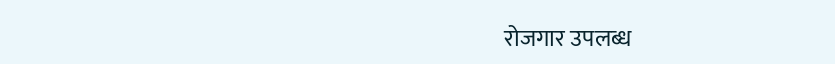रोजगार उपलब्ध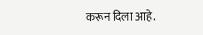करून दिला आहे.